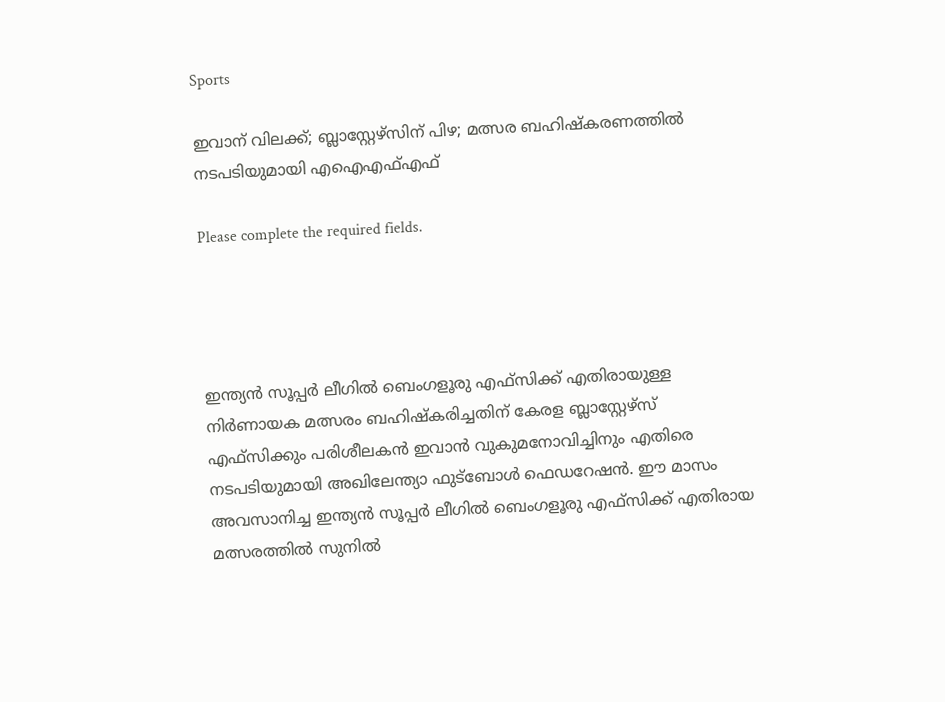Sports

ഇവാന് വിലക്ക്; ബ്ലാസ്റ്റേഴ്സിന് പിഴ; മത്സര ബഹിഷ്കരണത്തിൽ നടപടിയുമായി എഐഎഫ്എഫ്

Please complete the required fields.




ഇന്ത്യൻ സൂപ്പർ ലീഗിൽ ബെംഗളൂരു എഫ്‌സിക്ക് എതിരായുള്ള നിർണായക മത്സരം ബഹിഷ്കരിച്ചതിന് കേരള ബ്ലാസ്റ്റേഴ്‌സ് എഫ്‌സിക്കും പരിശീലകൻ ഇവാൻ വുകുമനോവിച്ചിനും എതിരെ നടപടിയുമായി അഖിലേന്ത്യാ ഫുട്ബോൾ ഫെഡറേഷൻ. ഈ മാസം അവസാനിച്ച ഇന്ത്യൻ സൂപ്പർ ലീഗിൽ ബെംഗളൂരു എഫ്‌സിക്ക് എതിരായ മത്സരത്തിൽ സുനിൽ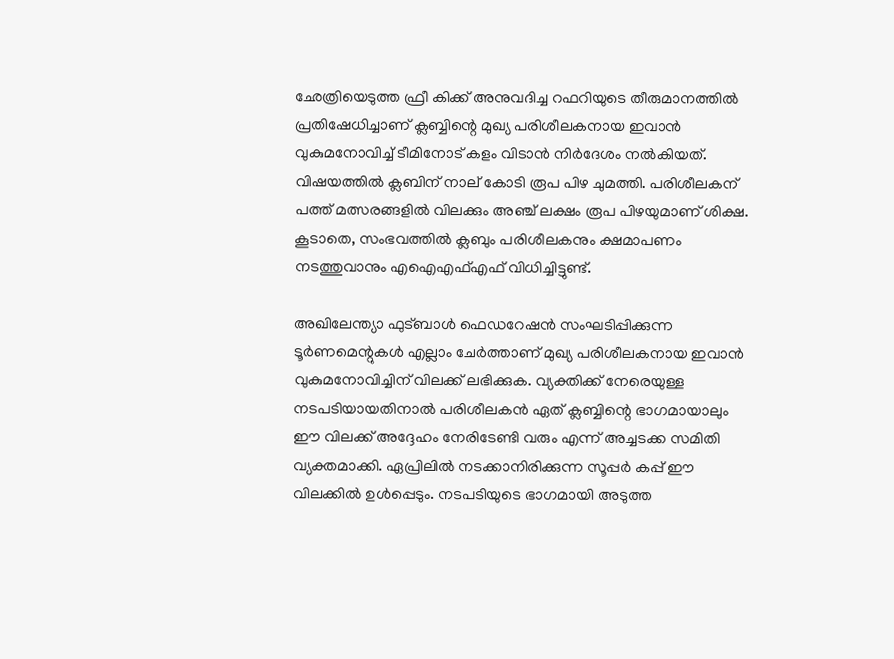ഛേത്രിയെടുത്ത ഫ്രീ കിക്ക്‌ അനുവദിച്ച റഫറിയുടെ തീരുമാനത്തിൽ പ്രതിഷേധിച്ചാണ് ക്ലബ്ബിന്റെ മുഖ്യ പരിശീലകനായ ഇവാൻ വുകുമനോവിച്ച് ടീമിനോട് കളം വിടാൻ നിർദേശം നൽകിയത്. വിഷയത്തിൽ ക്ലബിന് നാല് കോടി രൂപ പിഴ ചുമത്തി. പരിശീലകന് പത്ത് മത്സരങ്ങളിൽ വിലക്കും അഞ്ച് ലക്ഷം രൂപ പിഴയുമാണ് ശിക്ഷ. കൂടാതെ, സംഭവത്തിൽ ക്ലബും പരിശീലകനും ക്ഷമാപണം നടത്തുവാനും എഐഎഫ്എഫ് വിധിച്ചിട്ടുണ്ട്.

അഖിലേന്ത്യാ ഫുട്ബാൾ ഫെഡറേഷൻ സംഘടിപ്പിക്കുന്ന ടൂർണമെന്റുകൾ എല്ലാം ചേർത്താണ് മുഖ്യ പരിശീലകനായ ഇവാൻ വുകുമനോവിച്ചിന് വിലക്ക് ലഭിക്കുക. വ്യക്തിക്ക് നേരെയുള്ള നടപടിയായതിനാൽ പരിശീലകൻ ഏത് ക്ലബ്ബിന്റെ ഭാഗമായാലും ഈ വിലക്ക് അദ്ദേഹം നേരിടേണ്ടി വരും എന്ന് അച്ചടക്ക സമിതി വ്യക്തമാക്കി. ഏപ്രിലിൽ നടക്കാനിരിക്കുന്ന സൂപ്പർ കപ്പ് ഈ വിലക്കിൽ ഉൾപ്പെടും. നടപടിയുടെ ഭാഗമായി അടുത്ത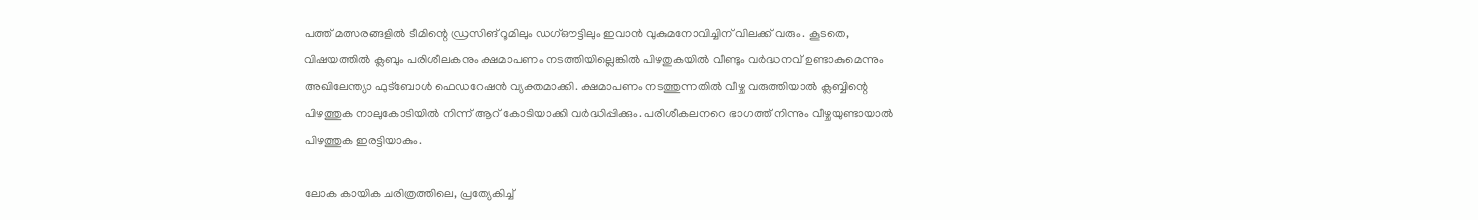പത്ത് മത്സരങ്ങളിൽ ടീമിന്റെ ഡ്രസിങ് റൂമിലും ഡഗ്ഔട്ടിലും ഇവാൻ വുകുമനോവിച്ചിന് വിലക്ക് വരും. കൂടതെ, വിഷയത്തിൽ ക്ലബും പരിശീലകനും ക്ഷമാപണം നടത്തിയില്ലെങ്കിൽ പിഴതുകയിൽ വീണ്ടും വർദ്ധനവ് ഉണ്ടാകുമെന്നും അഖിലേന്ത്യാ ഫുട്ബോൾ ഫെഡറേഷൻ വ്യക്തമാക്കി. ക്ഷമാപണം നടത്തുന്നതിൽ വീഴ്ച വരുത്തിയാൽ ക്ലബ്ബിന്റെ പിഴത്തുക നാലുകോടിയിൽ നിന്ന് ആറ് കോടിയാക്കി വർദ്ധിപ്പിക്കും. പരിശീകലനറെ ഭാഗത്ത് നിന്നും വീഴ്ചയുണ്ടായാൽ പിഴത്തുക ഇരട്ടിയാകും.

ലോക കായിക ചരിത്രത്തിലെ, പ്രത്യേകിച്ച്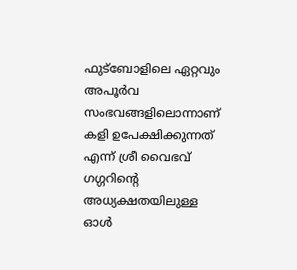ഫുട്‌ബോളിലെ ഏറ്റവും അപൂർവ സംഭവങ്ങളിലൊന്നാണ് കളി ഉപേക്ഷിക്കുന്നത് എന്ന് ശ്രീ വൈഭവ് ഗഗ്ഗറിന്റെ അധ്യക്ഷതയിലുള്ള ഓൾ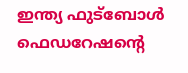ഇന്ത്യ ഫുട്ബോൾ ഫെഡറേഷന്റെ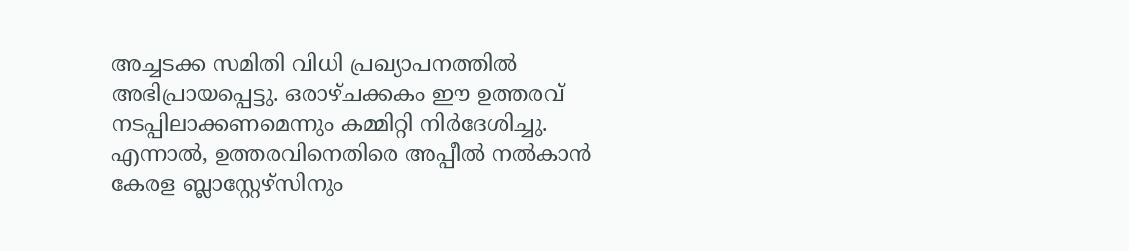അച്ചടക്ക സമിതി വിധി പ്രഖ്യാപനത്തിൽ അഭിപ്രായപ്പെട്ടു. ഒരാഴ്ചക്കകം ഈ ഉത്തരവ് നടപ്പിലാക്കണമെന്നും കമ്മിറ്റി നിർദേശിച്ചു. എന്നാൽ, ഉത്തരവിനെതിരെ അപ്പീൽ നൽകാൻ കേരള ബ്ലാസ്റ്റേഴ്സിനും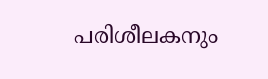പരിശീലകനും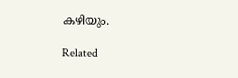കഴിയും.

Related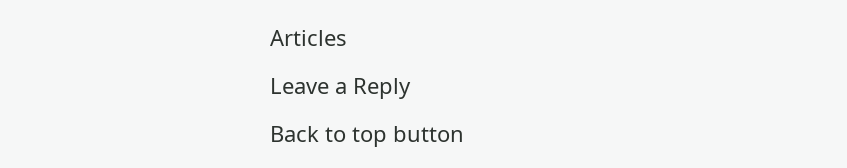Articles

Leave a Reply

Back to top button